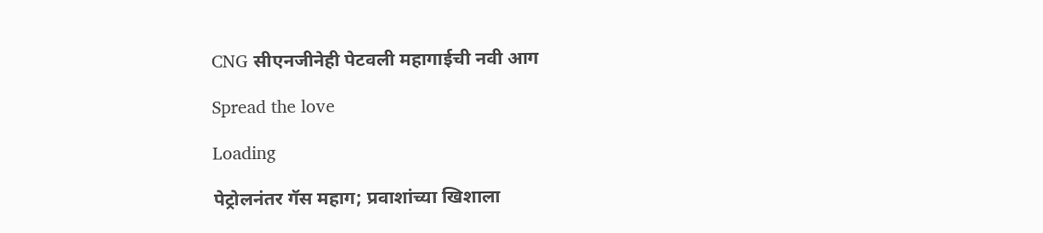CNG सीएनजीनेही पेटवली महागाईची नवी आग

Spread the love

Loading

पेट्रोलनंतर गॅस महाग; प्रवाशांच्या खिशाला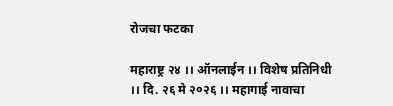रोजचा फटका

महाराष्ट्र २४ ।। ऑनलाईन ।। विशेष प्रतिनिधी ।। दि. २६ मे २०२६ ।। महागाई नावाचा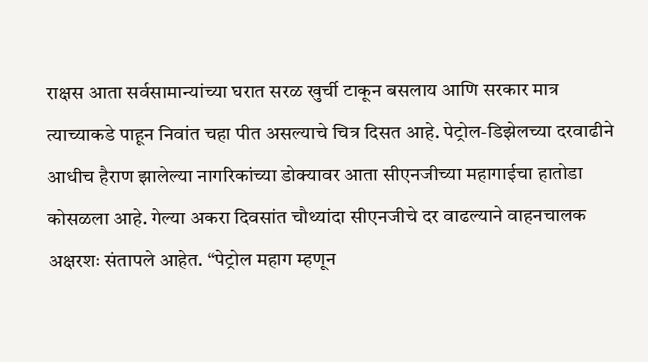राक्षस आता सर्वसामान्यांच्या घरात सरळ खुर्ची टाकून बसलाय आणि सरकार मात्र त्याच्याकडे पाहून निवांत चहा पीत असल्याचे चित्र दिसत आहे. पेट्रोल-डिझेलच्या दरवाढीने आधीच हैराण झालेल्या नागरिकांच्या डोक्यावर आता सीएनजीच्या महागाईचा हातोडा कोसळला आहे. गेल्या अकरा दिवसांत चौथ्यांदा सीएनजीचे दर वाढल्याने वाहनचालक अक्षरशः संतापले आहेत. “पेट्रोल महाग म्हणून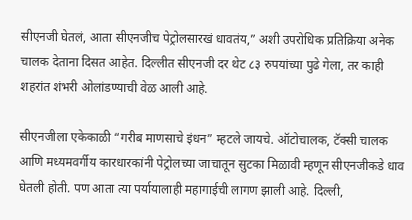सीएनजी घेतलं, आता सीएनजीच पेट्रोलसारखं धावतंय,” अशी उपरोधिक प्रतिक्रिया अनेक चालक देताना दिसत आहेत. दिल्लीत सीएनजी दर थेट ८३ रुपयांच्या पुढे गेला, तर काही शहरांत शंभरी ओलांडण्याची वेळ आली आहे.

सीएनजीला एकेकाळी “गरीब माणसाचे इंधन” म्हटले जायचे. ऑटोचालक, टॅक्सी चालक आणि मध्यमवर्गीय कारधारकांनी पेट्रोलच्या जाचातून सुटका मिळावी म्हणून सीएनजीकडे धाव घेतली होती. पण आता त्या पर्यायालाही महागाईची लागण झाली आहे. दिल्ली,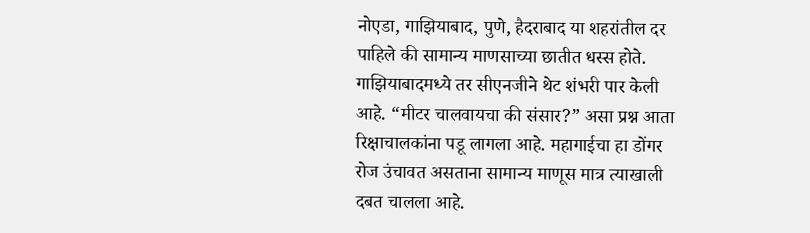नोएडा, गाझियाबाद, पुणे, हैदराबाद या शहरांतील दर पाहिले की सामान्य माणसाच्या छातीत धस्स होते. गाझियाबादमध्ये तर सीएनजीने थेट शंभरी पार केली आहे. “मीटर चालवायचा की संसार?” असा प्रश्न आता रिक्षाचालकांना पडू लागला आहे. महागाईचा हा डोंगर रोज उंचावत असताना सामान्य माणूस मात्र त्याखाली दबत चालला आहे.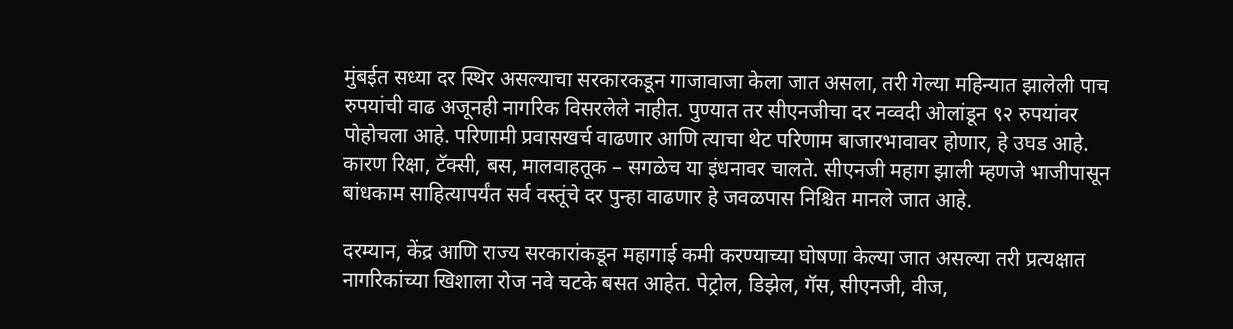मुंबईत सध्या दर स्थिर असल्याचा सरकारकडून गाजावाजा केला जात असला, तरी गेल्या महिन्यात झालेली पाच रुपयांची वाढ अजूनही नागरिक विसरलेले नाहीत. पुण्यात तर सीएनजीचा दर नव्वदी ओलांडून ९२ रुपयांवर पोहोचला आहे. परिणामी प्रवासखर्च वाढणार आणि त्याचा थेट परिणाम बाजारभावावर होणार, हे उघड आहे. कारण रिक्षा, टॅक्सी, बस, मालवाहतूक – सगळेच या इंधनावर चालते. सीएनजी महाग झाली म्हणजे भाजीपासून बांधकाम साहित्यापर्यंत सर्व वस्तूंचे दर पुन्हा वाढणार हे जवळपास निश्चित मानले जात आहे.

दरम्यान, केंद्र आणि राज्य सरकारांकडून महागाई कमी करण्याच्या घोषणा केल्या जात असल्या तरी प्रत्यक्षात नागरिकांच्या खिशाला रोज नवे चटके बसत आहेत. पेट्रोल, डिझेल, गॅस, सीएनजी, वीज,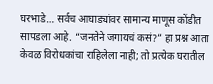घरभाडे… सर्वच आघाड्यांवर सामान्य माणूस कोंडीत सापडला आहे. “जनतेने जगायचं कसं?” हा प्रश्न आता केवळ विरोधकांचा राहिलेला नाही; तो प्रत्येक घरातील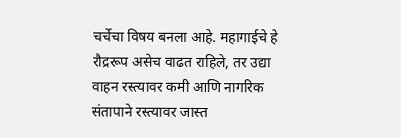चर्चेचा विषय बनला आहे. महागाईचे हे रौद्ररूप असेच वाढत राहिले, तर उद्या वाहन रस्त्यावर कमी आणि नागरिक संतापाने रस्त्यावर जास्त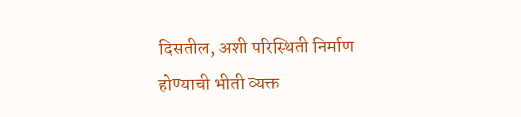दिसतील, अशी परिस्थिती निर्माण होण्याची भीती व्यक्त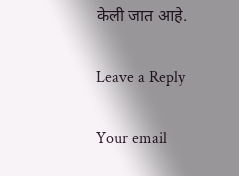केली जात आहे.

Leave a Reply

Your email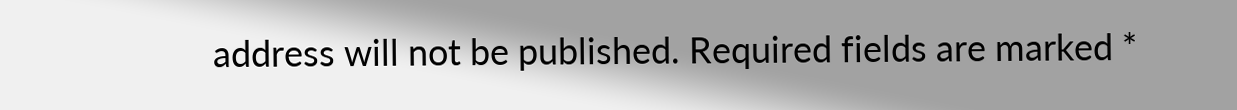address will not be published. Required fields are marked *